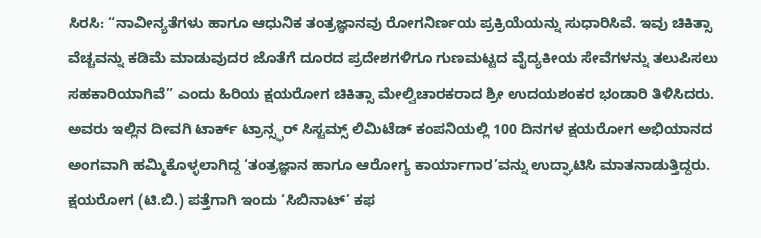ಸಿರಸಿ: “ನಾವೀನ್ಯತೆಗಳು ಹಾಗೂ ಆಧುನಿಕ ತಂತ್ರಜ್ಞಾನವು ರೋಗನಿರ್ಣಯ ಪ್ರಕ್ರಿಯೆಯನ್ನು ಸುಧಾರಿಸಿವೆ. ಇವು ಚಿಕಿತ್ಸಾ ವೆಚ್ಚವನ್ನು ಕಡಿಮೆ ಮಾಡುವುದರ ಜೊತೆಗೆ ದೂರದ ಪ್ರದೇಶಗಳಿಗೂ ಗುಣಮಟ್ಟದ ವೈದ್ಯಕೀಯ ಸೇವೆಗಳನ್ನು ತಲುಪಿಸಲು ಸಹಕಾರಿಯಾಗಿವೆ” ಎಂದು ಹಿರಿಯ ಕ್ಷಯರೋಗ ಚಿಕಿತ್ಸಾ ಮೇಲ್ವಿಚಾರಕರಾದ ಶ್ರೀ ಉದಯಶಂಕರ ಭಂಡಾರಿ ತಿಳಿಸಿದರು.
ಅವರು ಇಲ್ಲಿನ ದೀವಗಿ ಟಾರ್ಕ್ ಟ್ರಾನ್ಸ್ಫರ್ ಸಿಸ್ಟಮ್ಸ್ ಲಿಮಿಟೆಡ್ ಕಂಪನಿಯಲ್ಲಿ 100 ದಿನಗಳ ಕ್ಷಯರೋಗ ಅಭಿಯಾನದ ಅಂಗವಾಗಿ ಹಮ್ಮಿಕೊಳ್ಳಲಾಗಿದ್ದ ‘ತಂತ್ರಜ್ಞಾನ ಹಾಗೂ ಆರೋಗ್ಯ ಕಾರ್ಯಾಗಾರ’ವನ್ನು ಉದ್ಘಾಟಿಸಿ ಮಾತನಾಡುತ್ತಿದ್ದರು.
ಕ್ಷಯರೋಗ (ಟಿ.ಬಿ.) ಪತ್ತೆಗಾಗಿ ಇಂದು ‘ಸಿಬಿನಾಟ್’ ಕಫ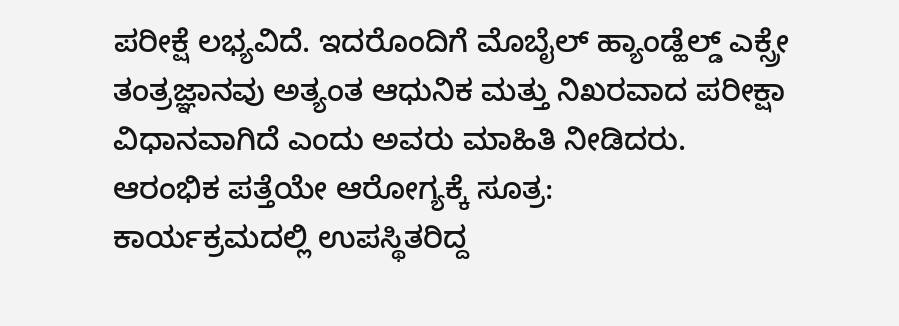ಪರೀಕ್ಷೆ ಲಭ್ಯವಿದೆ. ಇದರೊಂದಿಗೆ ಮೊಬೈಲ್ ಹ್ಯಾಂಡ್ಹೆಲ್ಡ್ ಎಕ್ಸ್ರೇ ತಂತ್ರಜ್ಞಾನವು ಅತ್ಯಂತ ಆಧುನಿಕ ಮತ್ತು ನಿಖರವಾದ ಪರೀಕ್ಷಾ ವಿಧಾನವಾಗಿದೆ ಎಂದು ಅವರು ಮಾಹಿತಿ ನೀಡಿದರು.
ಆರಂಭಿಕ ಪತ್ತೆಯೇ ಆರೋಗ್ಯಕ್ಕೆ ಸೂತ್ರ:
ಕಾರ್ಯಕ್ರಮದಲ್ಲಿ ಉಪಸ್ಥಿತರಿದ್ದ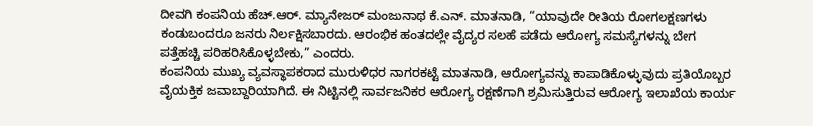ದೀವಗಿ ಕಂಪನಿಯ ಹೆಚ್.ಆರ್. ಮ್ಯಾನೇಜರ್ ಮಂಜುನಾಥ ಕೆ.ಎನ್. ಮಾತನಾಡಿ, “ಯಾವುದೇ ರೀತಿಯ ರೋಗಲಕ್ಷಣಗಳು ಕಂಡುಬಂದರೂ ಜನರು ನಿರ್ಲಕ್ಷಿಸಬಾರದು. ಆರಂಭಿಕ ಹಂತದಲ್ಲೇ ವೈದ್ಯರ ಸಲಹೆ ಪಡೆದು ಆರೋಗ್ಯ ಸಮಸ್ಯೆಗಳನ್ನು ಬೇಗ ಪತ್ತೆಹಚ್ಚಿ ಪರಿಹರಿಸಿಕೊಳ್ಳಬೇಕು,” ಎಂದರು.
ಕಂಪನಿಯ ಮುಖ್ಯ ವ್ಯವಸ್ಥಾಪಕರಾದ ಮುರುಳಿಧರ ನಾಗರಕಟ್ಟೆ ಮಾತನಾಡಿ, ಆರೋಗ್ಯವನ್ನು ಕಾಪಾಡಿಕೊಳ್ಳುವುದು ಪ್ರತಿಯೊಬ್ಬರ ವೈಯಕ್ತಿಕ ಜವಾಬ್ದಾರಿಯಾಗಿದೆ. ಈ ನಿಟ್ಟಿನಲ್ಲಿ ಸಾರ್ವಜನಿಕರ ಆರೋಗ್ಯ ರಕ್ಷಣೆಗಾಗಿ ಶ್ರಮಿಸುತ್ತಿರುವ ಆರೋಗ್ಯ ಇಲಾಖೆಯ ಕಾರ್ಯ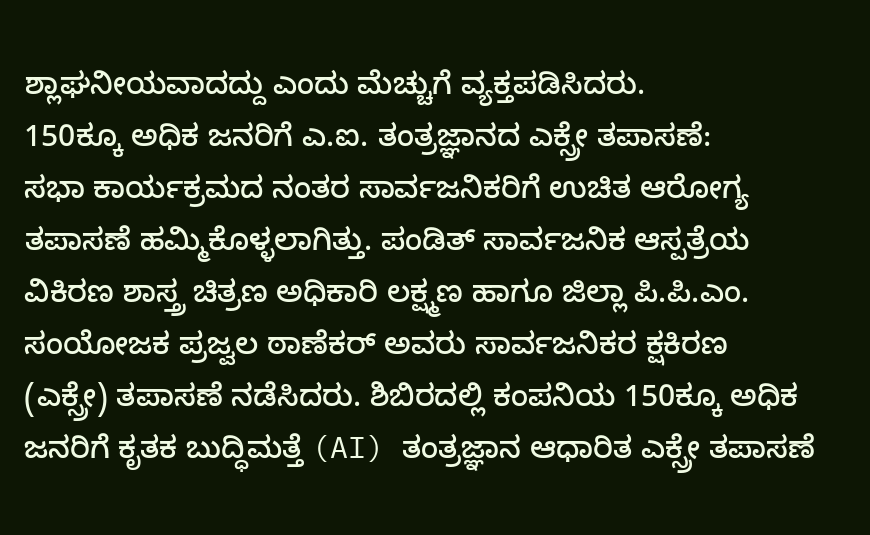ಶ್ಲಾಘನೀಯವಾದದ್ದು ಎಂದು ಮೆಚ್ಚುಗೆ ವ್ಯಕ್ತಪಡಿಸಿದರು.
150ಕ್ಕೂ ಅಧಿಕ ಜನರಿಗೆ ಎ.ಐ. ತಂತ್ರಜ್ಞಾನದ ಎಕ್ಸ್ರೇ ತಪಾಸಣೆ:
ಸಭಾ ಕಾರ್ಯಕ್ರಮದ ನಂತರ ಸಾರ್ವಜನಿಕರಿಗೆ ಉಚಿತ ಆರೋಗ್ಯ ತಪಾಸಣೆ ಹಮ್ಮಿಕೊಳ್ಳಲಾಗಿತ್ತು. ಪಂಡಿತ್ ಸಾರ್ವಜನಿಕ ಆಸ್ಪತ್ರೆಯ ವಿಕಿರಣ ಶಾಸ್ತ್ರ ಚಿತ್ರಣ ಅಧಿಕಾರಿ ಲಕ್ಷ್ಮಣ ಹಾಗೂ ಜಿಲ್ಲಾ ಪಿ.ಪಿ.ಎಂ. ಸಂಯೋಜಕ ಪ್ರಜ್ವಲ ಠಾಣೆಕರ್ ಅವರು ಸಾರ್ವಜನಿಕರ ಕ್ಷಕಿರಣ (ಎಕ್ಸ್ರೇ) ತಪಾಸಣೆ ನಡೆಸಿದರು. ಶಿಬಿರದಲ್ಲಿ ಕಂಪನಿಯ 150ಕ್ಕೂ ಅಧಿಕ ಜನರಿಗೆ ಕೃತಕ ಬುದ್ಧಿಮತ್ತೆ (AI) ತಂತ್ರಜ್ಞಾನ ಆಧಾರಿತ ಎಕ್ಸ್ರೇ ತಪಾಸಣೆ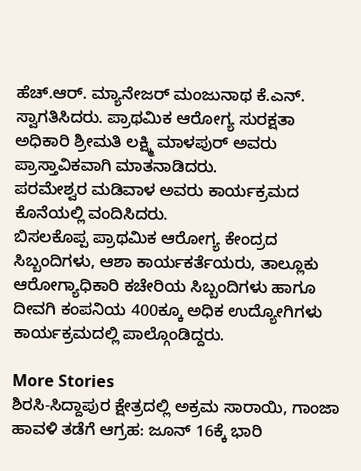ಹೆಚ್.ಆರ್. ಮ್ಯಾನೇಜರ್ ಮಂಜುನಾಥ ಕೆ.ಎನ್. ಸ್ವಾಗತಿಸಿದರು. ಪ್ರಾಥಮಿಕ ಆರೋಗ್ಯ ಸುರಕ್ಷತಾ ಅಧಿಕಾರಿ ಶ್ರೀಮತಿ ಲಕ್ಷ್ಮಿ ಮಾಳಪುರ್ ಅವರು ಪ್ರಾಸ್ತಾವಿಕವಾಗಿ ಮಾತನಾಡಿದರು.
ಪರಮೇಶ್ವರ ಮಡಿವಾಳ ಅವರು ಕಾರ್ಯಕ್ರಮದ ಕೊನೆಯಲ್ಲಿ ವಂದಿಸಿದರು.
ಬಿಸಲಕೊಪ್ಪ ಪ್ರಾಥಮಿಕ ಆರೋಗ್ಯ ಕೇಂದ್ರದ ಸಿಬ್ಬಂದಿಗಳು, ಆಶಾ ಕಾರ್ಯಕರ್ತೆಯರು, ತಾಲ್ಲೂಕು ಆರೋಗ್ಯಾಧಿಕಾರಿ ಕಚೇರಿಯ ಸಿಬ್ಬಂದಿಗಳು ಹಾಗೂ ದೀವಗಿ ಕಂಪನಿಯ 400ಕ್ಕೂ ಅಧಿಕ ಉದ್ಯೋಗಿಗಳು ಕಾರ್ಯಕ್ರಮದಲ್ಲಿ ಪಾಲ್ಗೊಂಡಿದ್ದರು.

More Stories
ಶಿರಸಿ-ಸಿದ್ದಾಪುರ ಕ್ಷೇತ್ರದಲ್ಲಿ ಅಕ್ರಮ ಸಾರಾಯಿ, ಗಾಂಜಾ ಹಾವಳಿ ತಡೆಗೆ ಆಗ್ರಹ: ಜೂನ್ 16ಕ್ಕೆ ಭಾರಿ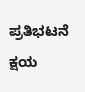ಪ್ರತಿಭಟನೆ
ಕ್ಷಯ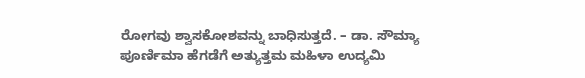ರೋಗವು ಶ್ವಾಸಕೋಶವನ್ನು ಬಾಧಿಸುತ್ತದೆ. – ಡಾ. ಸೌಮ್ಯಾ
ಪೂರ್ಣಿಮಾ ಹೆಗಡೆಗೆ ಅತ್ಯುತ್ತಮ ಮಹಿಳಾ ಉದ್ಯಮಿ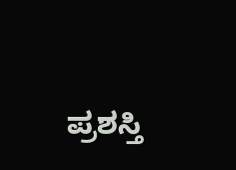ಪ್ರಶಸ್ತಿ